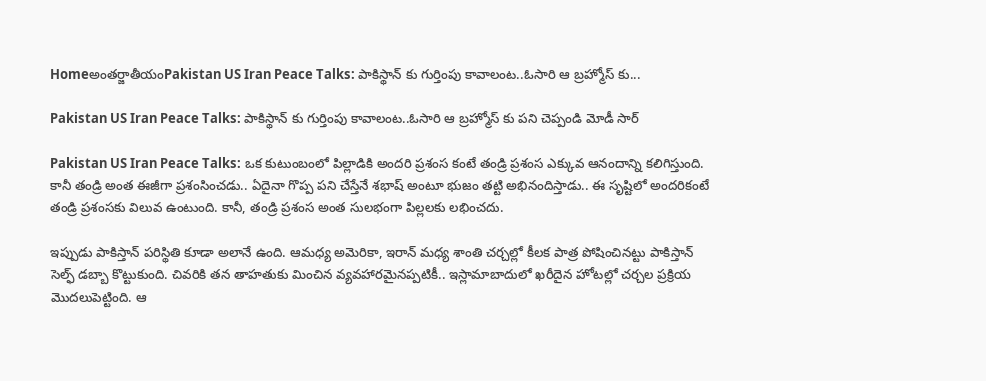Homeఅంతర్జాతీయంPakistan US Iran Peace Talks: పాకిస్థాన్ కు గుర్తింపు కావాలంట..ఓసారి ఆ బ్రహ్మోస్ కు...

Pakistan US Iran Peace Talks: పాకిస్థాన్ కు గుర్తింపు కావాలంట..ఓసారి ఆ బ్రహ్మోస్ కు పని చెప్పండి మోడీ సార్

Pakistan US Iran Peace Talks: ఒక కుటుంబంలో పిల్లాడికి అందరి ప్రశంస కంటే తండ్రి ప్రశంస ఎక్కువ ఆనందాన్ని కలిగిస్తుంది. కానీ తండ్రి అంత ఈజీగా ప్రశంసించడు.. ఏదైనా గొప్ప పని చేస్తేనే శభాష్ అంటూ భుజం తట్టి అభినందిస్తాడు.. ఈ సృష్టిలో అందరికంటే తండ్రి ప్రశంసకు విలువ ఉంటుంది. కానీ, తండ్రి ప్రశంస అంత సులభంగా పిల్లలకు లభించదు.

ఇప్పుడు పాకిస్తాన్ పరిస్థితి కూడా అలానే ఉంది. ఆమధ్య అమెరికా, ఇరాన్ మధ్య శాంతి చర్చల్లో కీలక పాత్ర పోషించినట్టు పాకిస్తాన్ సెల్ఫ్ డబ్బా కొట్టుకుంది. చివరికి తన తాహతుకు మించిన వ్యవహారమైనప్పటికీ.. ఇస్లామాబాదులో ఖరీదైన హోటల్లో చర్చల ప్రక్రియ మొదలుపెట్టింది. ఆ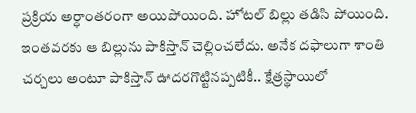ప్రక్రియ అర్ధాంతరంగా అయిపోయింది. హోటల్ బిల్లు తడిసి పోయింది. ఇంతవరకు ఆ బిల్లును పాకిస్తాన్ చెల్లించలేదు. అనేక దఫాలుగా శాంతి చర్చలు అంటూ పాకిస్తాన్ ఊదరగొట్టినప్పటికీ.. క్షేత్రస్థాయిలో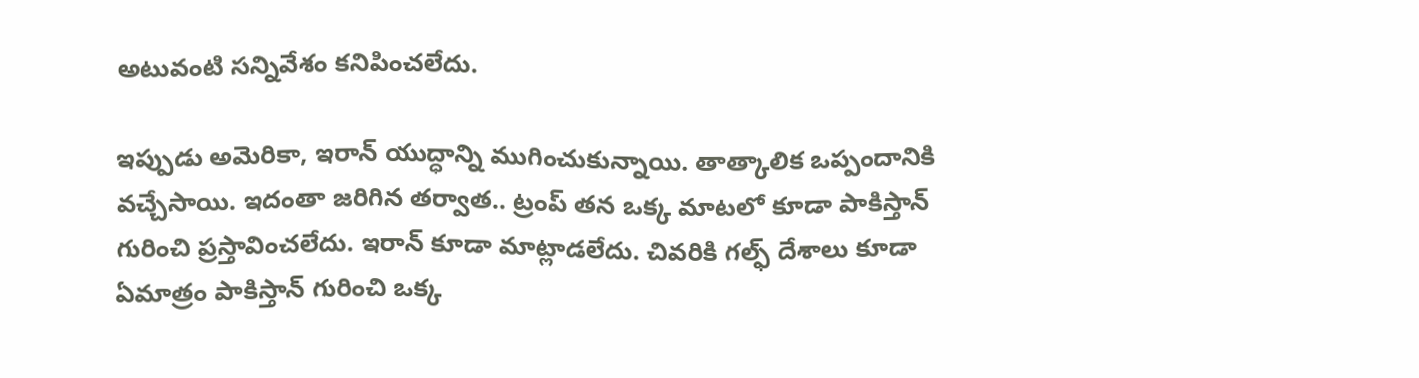అటువంటి సన్నివేశం కనిపించలేదు.

ఇప్పుడు అమెరికా, ఇరాన్ యుద్ధాన్ని ముగించుకున్నాయి. తాత్కాలిక ఒప్పందానికి వచ్చేసాయి. ఇదంతా జరిగిన తర్వాత.. ట్రంప్ తన ఒక్క మాటలో కూడా పాకిస్తాన్ గురించి ప్రస్తావించలేదు. ఇరాన్ కూడా మాట్లాడలేదు. చివరికి గల్ఫ్ దేశాలు కూడా ఏమాత్రం పాకిస్తాన్ గురించి ఒక్క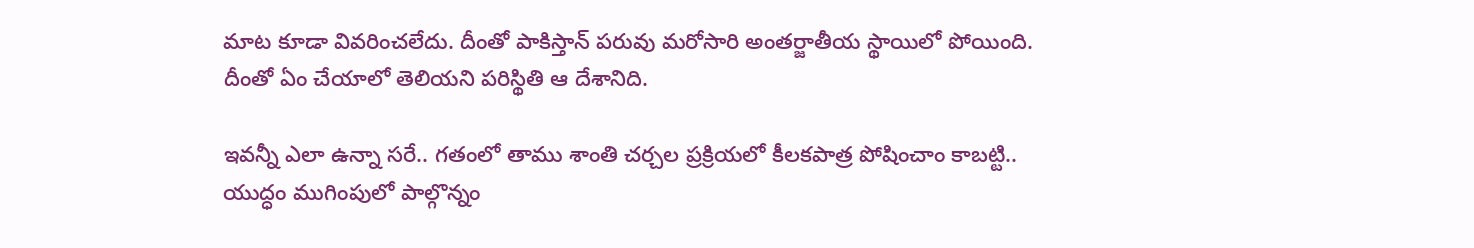మాట కూడా వివరించలేదు. దీంతో పాకిస్తాన్ పరువు మరోసారి అంతర్జాతీయ స్థాయిలో పోయింది. దీంతో ఏం చేయాలో తెలియని పరిస్థితి ఆ దేశానిది.

ఇవన్నీ ఎలా ఉన్నా సరే.. గతంలో తాము శాంతి చర్చల ప్రక్రియలో కీలకపాత్ర పోషించాం కాబట్టి.. యుద్ధం ముగింపులో పాల్గొన్నం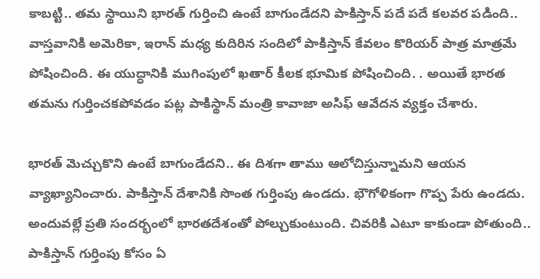కాబట్టి.. తమ స్థాయిని భారత్ గుర్తించి ఉంటే బాగుండేదని పాకిస్తాన్ పదే పదే కలవర పడింది.. వాస్తవానికి అమెరికా, ఇరాన్ మధ్య కుదిరిన సందిలో పాకిస్తాన్ కేవలం కొరియర్ పాత్ర మాత్రమే పోషించింది. ఈ యుద్ధానికి ముగింపులో ఖతార్ కీలక భూమిక పోషించింది. . అయితే భారత తమను గుర్తించకపోవడం పట్ల పాకిస్థాన్ మంత్రి కావాజా అసిఫ్ ఆవేదన వ్యక్తం చేశారు.

భారత్ మెచ్చుకొని ఉంటే బాగుండేదని.. ఈ దిశగా తాము ఆలోచిస్తున్నామని ఆయన వ్యాఖ్యానించారు. పాకిస్తాన్ దేశానికి సొంత గుర్తింపు ఉండదు. భౌగోళికంగా గొప్ప పేరు ఉండదు. అందువల్లే ప్రతి సందర్భంలో భారతదేశంతో పోల్చుకుంటుంది. చివరికి ఎటూ కాకుండా పోతుంది.. పాకిస్తాన్ గుర్తింపు కోసం ఏ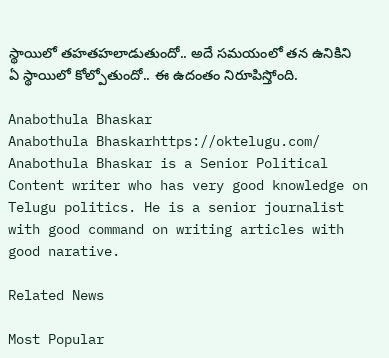స్థాయిలో తహతహలాడుతుందో.. అదే సమయంలో తన ఉనికిని ఏ స్థాయిలో కోల్పోతుందో.. ఈ ఉదంతం నిరూపిస్తోంది.

Anabothula Bhaskar
Anabothula Bhaskarhttps://oktelugu.com/
Anabothula Bhaskar is a Senior Political Content writer who has very good knowledge on Telugu politics. He is a senior journalist with good command on writing articles with good narative.

Related News

Most Popular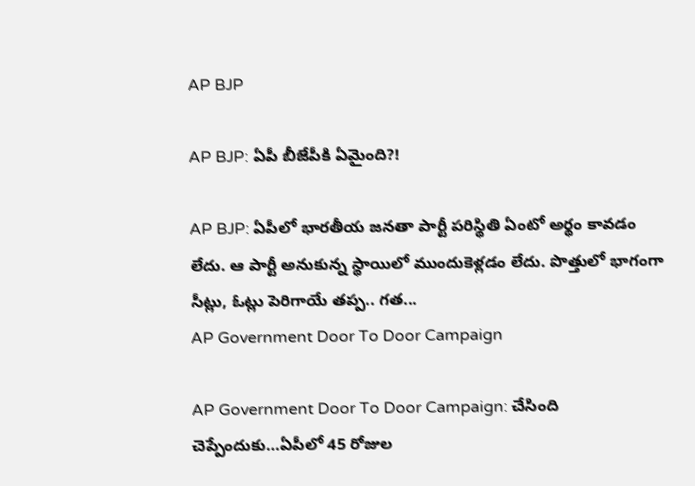AP BJP

AP BJP: ఏపీ బీజేపీకి ఏమైంది?!

AP BJP: ఏపీలో భారతీయ జనతా పార్టీ పరిస్థితి ఏంటో అర్థం కావడం లేదు. ఆ పార్టీ అనుకున్న స్థాయిలో ముందుకెళ్లడం లేదు. పొత్తులో భాగంగా సీట్లు, ఓట్లు పెరిగాయే తప్ప.. గత...
AP Government Door To Door Campaign

AP Government Door To Door Campaign: చేసింది చెప్పేందుకు…ఏపీలో 45 రోజుల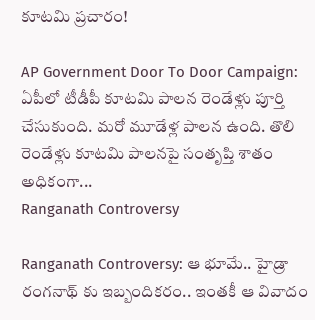కూటమి ప్రచారం!

AP Government Door To Door Campaign: ఏపీలో టీడీపీ కూటమి పాలన రెండేళ్లు పూర్తి చేసుకుంది. మరో మూడేళ్ల పాలన ఉంది. తొలి రెండేళ్లు కూటమి పాలనపై సంతృప్తి శాతం అధికంగా...
Ranganath Controversy

Ranganath Controversy: ఆ భూమే.. హైడ్రా రంగనాథ్ కు ఇబ్బందికరం.. ఇంతకీ ఆ వివాదం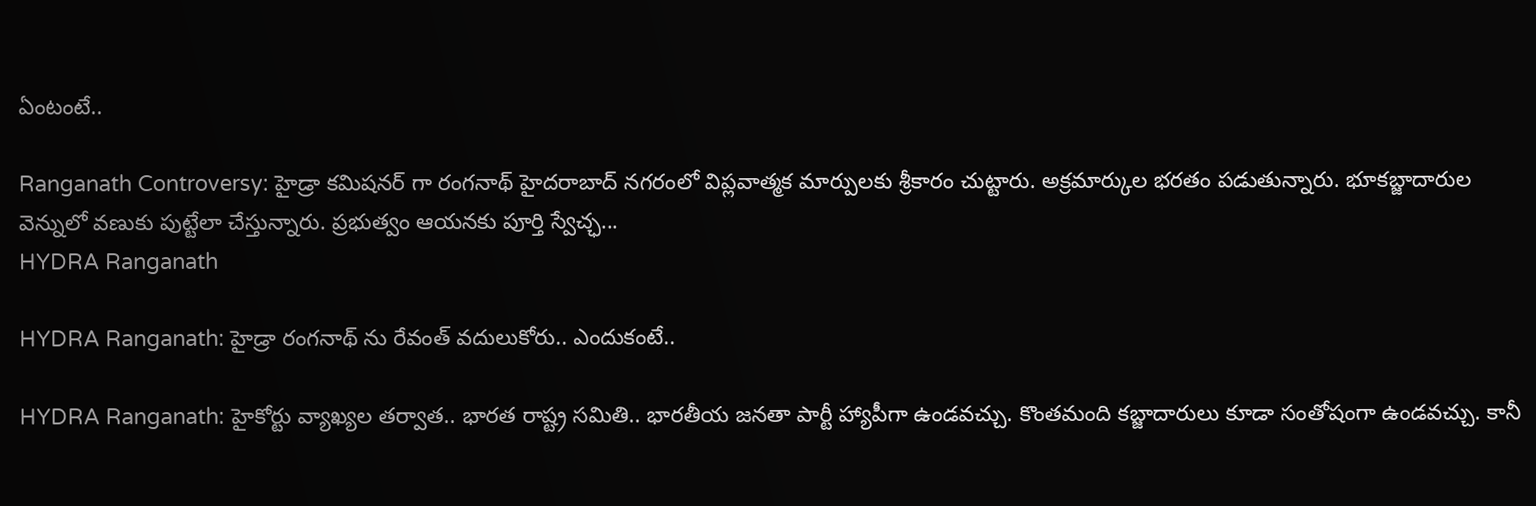ఏంటంటే..

Ranganath Controversy: హైడ్రా కమిషనర్ గా రంగనాథ్ హైదరాబాద్ నగరంలో విప్లవాత్మక మార్పులకు శ్రీకారం చుట్టారు. అక్రమార్కుల భరతం పడుతున్నారు. భూకబ్జాదారుల వెన్నులో వణుకు పుట్టేలా చేస్తున్నారు. ప్రభుత్వం ఆయనకు పూర్తి స్వేచ్ఛ...
HYDRA Ranganath

HYDRA Ranganath: హైడ్రా రంగనాథ్ ను రేవంత్ వదులుకోరు.. ఎందుకంటే..

HYDRA Ranganath: హైకోర్టు వ్యాఖ్యల తర్వాత.. భారత రాష్ట్ర సమితి.. భారతీయ జనతా పార్టీ హ్యాపీగా ఉండవచ్చు. కొంతమంది కబ్జాదారులు కూడా సంతోషంగా ఉండవచ్చు. కానీ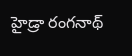హైడ్రా రంగనాథ్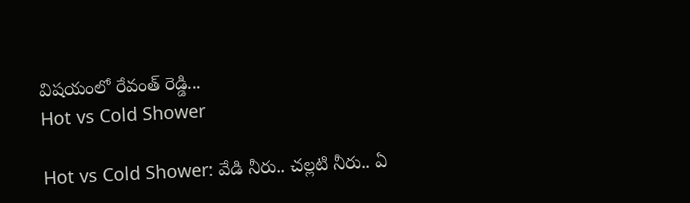విషయంలో రేవంత్ రెడ్డి...
Hot vs Cold Shower

Hot vs Cold Shower: వేడి నీరు.. చల్లటి నీరు.. ఏ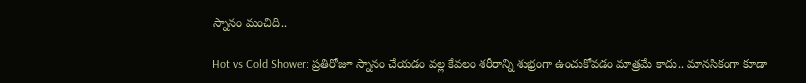స్నానం మంచిది..

Hot vs Cold Shower: ప్రతిరోజూ స్నానం చేయడం వల్ల కేవలం శరీరాన్ని శుభ్రంగా ఉంచుకోవడం మాత్రమే కాదు.. మానసికంగా కూడా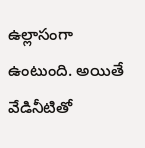ఉల్లాసంగా ఉంటుంది. అయితే వేడినీటితో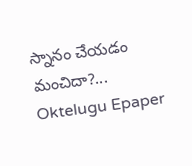స్నానం చేయడం మంచిదా?...
Oktelugu Epaper